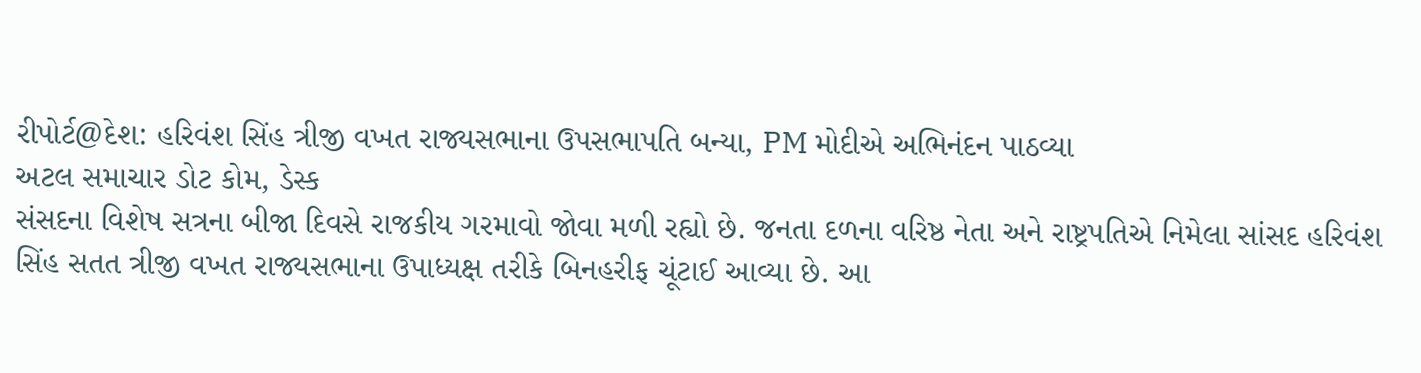રીપોર્ટ@દેશ: હરિવંશ સિંહ ત્રીજી વખત રાજ્યસભાના ઉપસભાપતિ બન્યા, PM મોદીએ અભિનંદન પાઠવ્યા
અટલ સમાચાર ડોટ કોમ, ડેસ્ક
સંસદના વિશેષ સત્રના બીજા દિવસે રાજકીય ગરમાવો જોવા મળી રહ્યો છે. જનતા દળના વરિષ્ઠ નેતા અને રાષ્ટ્રપતિએ નિમેલા સાંસદ હરિવંશ સિંહ સતત ત્રીજી વખત રાજ્યસભાના ઉપાધ્યક્ષ તરીકે બિનહરીફ ચૂંટાઈ આવ્યા છે. આ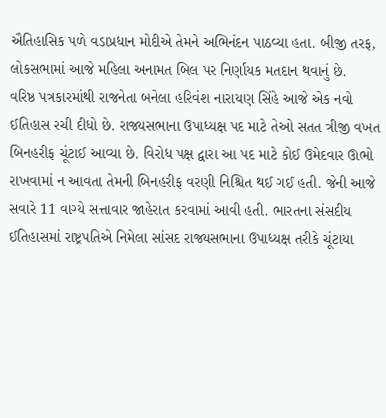ઐતિહાસિક પળે વડાપ્રધાન મોદીએ તેમને અભિનંદન પાઠવ્યા હતા. બીજી તરફ, લોકસભામાં આજે મહિલા અનામત બિલ પર નિર્ણાયક મતદાન થવાનું છે.
વરિષ્ઠ પત્રકારમાંથી રાજનેતા બનેલા હરિવંશ નારાયણ સિંહે આજે એક નવો ઈતિહાસ રચી દીધો છે. રાજ્યસભાના ઉપાધ્યક્ષ પદ માટે તેઓ સતત ત્રીજી વખત બિનહરીફ ચૂંટાઈ આવ્યા છે. વિરોધ પક્ષ દ્વારા આ પદ માટે કોઈ ઉમેદવાર ઊભો રાખવામાં ન આવતા તેમની બિનહરીફ વરણી નિશ્ચિત થઈ ગઈ હતી. જેની આજે સવારે 11 વાગ્યે સત્તાવાર જાહેરાત કરવામાં આવી હતી. ભારતના સંસદીય ઈતિહાસમાં રાષ્ટ્રપતિએ નિમેલા સાંસદ રાજ્યસભાના ઉપાધ્યક્ષ તરીકે ચૂંટાયા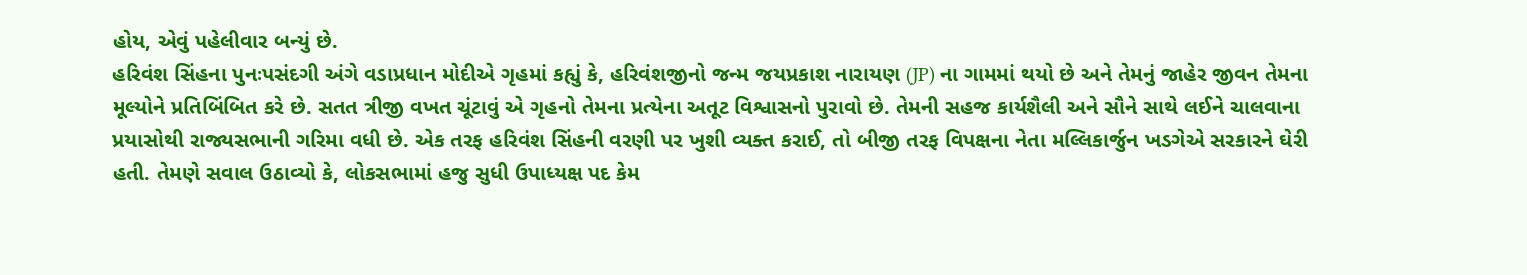હોય, એવું પહેલીવાર બન્યું છે.
હરિવંશ સિંહના પુનઃપસંદગી અંગે વડાપ્રધાન મોદીએ ગૃહમાં કહ્યું કે, હરિવંશજીનો જન્મ જયપ્રકાશ નારાયણ (JP) ના ગામમાં થયો છે અને તેમનું જાહેર જીવન તેમના મૂલ્યોને પ્રતિબિંબિત કરે છે. સતત ત્રીજી વખત ચૂંટાવું એ ગૃહનો તેમના પ્રત્યેના અતૂટ વિશ્વાસનો પુરાવો છે. તેમની સહજ કાર્યશૈલી અને સૌને સાથે લઈને ચાલવાના પ્રયાસોથી રાજ્યસભાની ગરિમા વધી છે. એક તરફ હરિવંશ સિંહની વરણી પર ખુશી વ્યક્ત કરાઈ, તો બીજી તરફ વિપક્ષના નેતા મલ્લિકાર્જુન ખડગેએ સરકારને ઘેરી હતી. તેમણે સવાલ ઉઠાવ્યો કે, લોકસભામાં હજુ સુધી ઉપાધ્યક્ષ પદ કેમ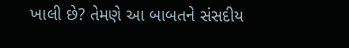ખાલી છે? તેમણે આ બાબતને સંસદીય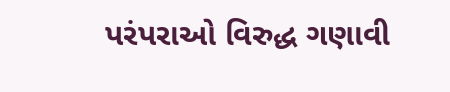પરંપરાઓ વિરુદ્ધ ગણાવી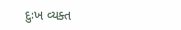દુઃખ વ્યક્ત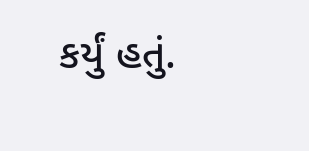કર્યું હતું.